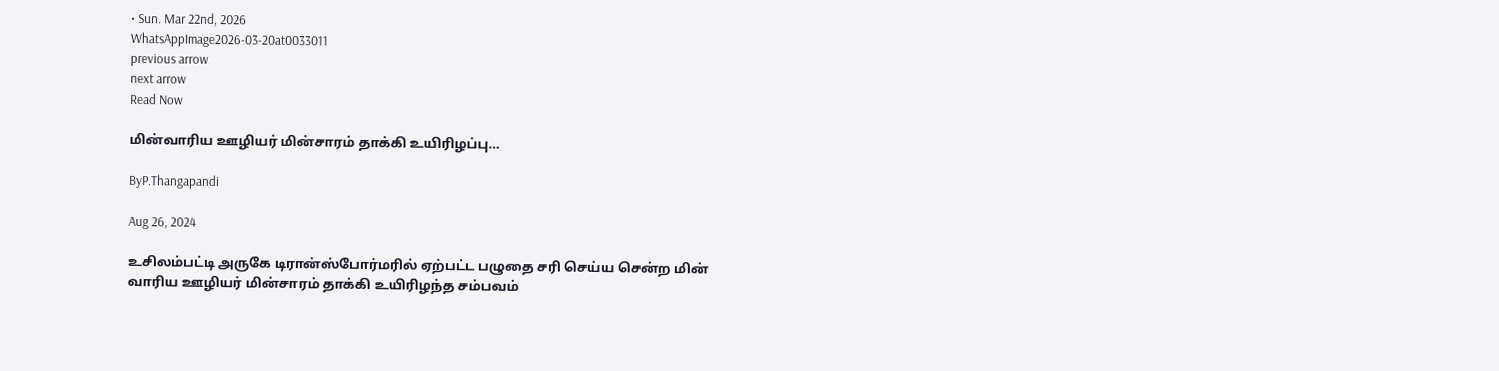• Sun. Mar 22nd, 2026
WhatsAppImage2026-03-20at0033011
previous arrow
next arrow
Read Now

மின்வாரிய ஊழியர் மின்சாரம் தாக்கி உயிரிழப்பு…

ByP.Thangapandi

Aug 26, 2024

உசிலம்பட்டி அருகே டிரான்ஸ்போர்மரில் ஏற்பட்ட பழுதை சரி செய்ய சென்ற மின் வாரிய ஊழியர் மின்சாரம் தாக்கி உயிரிழந்த சம்பவம்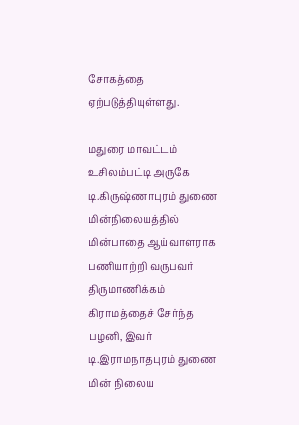சோகத்தை ஏற்படுத்தியுள்ளது.

மதுரை மாவட்டம் உசிலம்பட்டி அருகே டி.கிருஷ்ணாபுரம் துணை மின்நிலையத்தில் மின்பாதை ஆய்வாளராக பணியாற்றி வருபவர் திருமாணிக்கம் கிராமத்தைச் சேர்ந்த பழனி, இவர் டி.இராமநாதபுரம் துணை மின் நிலைய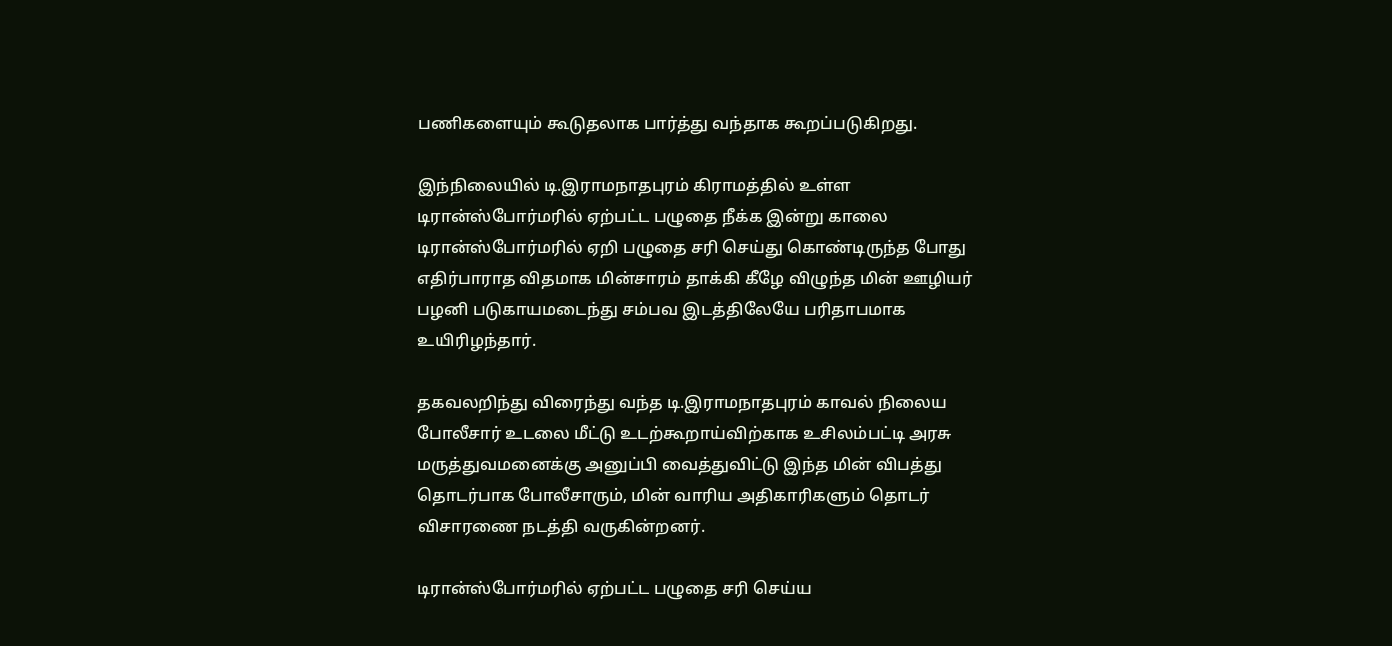பணிகளையும் கூடுதலாக பார்த்து வந்தாக கூறப்படுகிறது.

இந்நிலையில் டி.இராமநாதபுரம் கிராமத்தில் உள்ள டிரான்ஸ்போர்மரில் ஏற்பட்ட பழுதை நீக்க இன்று காலை டிரான்ஸ்போர்மரில் ஏறி பழுதை சரி செய்து கொண்டிருந்த போது எதிர்பாராத விதமாக மின்சாரம் தாக்கி கீழே விழுந்த மின் ஊழியர் பழனி படுகாயமடைந்து சம்பவ இடத்திலேயே பரிதாபமாக உயிரிழந்தார்.

தகவலறிந்து விரைந்து வந்த டி.இராமநாதபுரம் காவல் நிலைய போலீசார் உடலை மீட்டு உடற்கூறாய்விற்காக உசிலம்பட்டி அரசு மருத்துவமனைக்கு அனுப்பி வைத்துவிட்டு இந்த மின் விபத்து தொடர்பாக போலீசாரும், மின் வாரிய அதிகாரிகளும் தொடர் விசாரணை நடத்தி வருகின்றனர்.

டிரான்ஸ்போர்மரில் ஏற்பட்ட பழுதை சரி செய்ய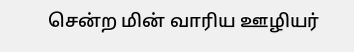சென்ற மின் வாரிய ஊழியர்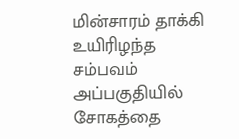மின்சாரம் தாக்கி உயிரிழந்த சம்பவம் அப்பகுதியில் சோகத்தை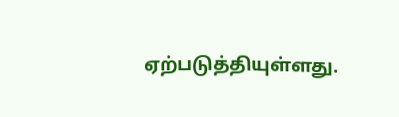ஏற்படுத்தியுள்ளது.